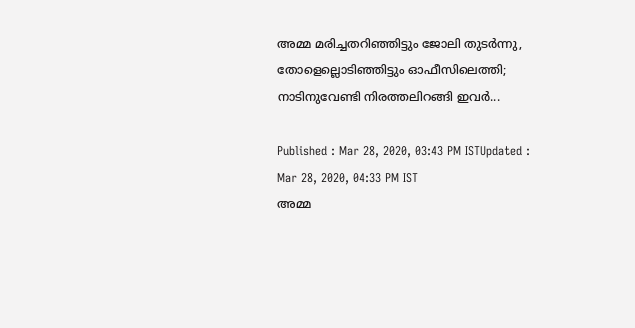അമ്മ മരിച്ചതറിഞ്ഞിട്ടും ജോലി തുടര്‍ന്നു, തോളെല്ലൊടിഞ്ഞിട്ടും ഓഫീസിലെത്തി; നാടിനുവേണ്ടി നിരത്തലിറങ്ങി ഇവര്‍...

Published : Mar 28, 2020, 03:43 PM ISTUpdated : Mar 28, 2020, 04:33 PM IST
അമ്മ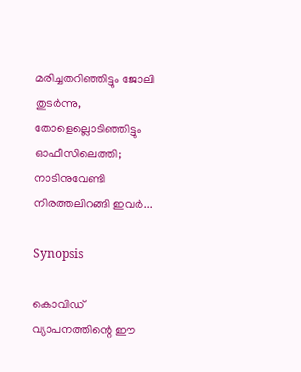മരിച്ചതറിഞ്ഞിട്ടും ജോലി തുടര്‍ന്നു, തോളെല്ലൊടിഞ്ഞിട്ടും ഓഫീസിലെത്തി; നാടിനുവേണ്ടി നിരത്തലിറങ്ങി ഇവര്‍...

Synopsis

കൊവിഡ് വ്യാപനത്തിന്റെ ഈ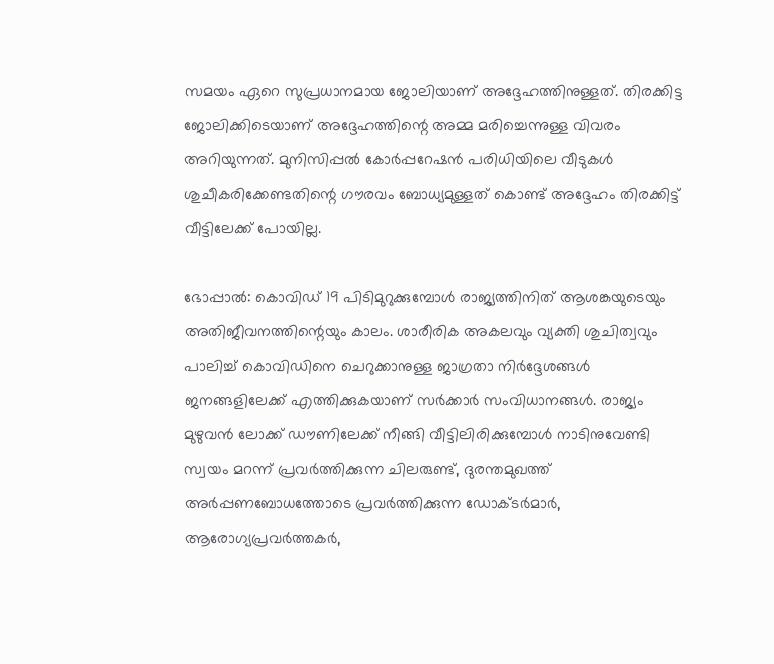സമയം ഏറെ സുപ്രധാനമായ ജോലിയാണ് അദ്ദേഹത്തിനുള്ളത്. തിരക്കിട്ട ജോലിക്കിടെയാണ് അദ്ദേഹത്തിന്റെ അമ്മ മരിച്ചെന്നുള്ള വിവരം അറിയുന്നത്. മുനിസിപ്പല്‍ കോര്‍പ്പറേഷന്‍ പരിധിയിലെ വീടുകള്‍ ശുചീകരിക്കേണ്ടതിന്റെ ഗൗരവം ബോധ്യമുള്ളത് കൊണ്ട് അദ്ദേഹം തിരക്കിട്ട് വീട്ടിലേക്ക് പോയില്ല.

ഭോപ്പാല്‍: കൊവിഡ് 19 പിടിമുറുക്കുമ്പോള്‍ രാജ്യത്തിനിത് ആശങ്കയുടെയും അതിജീവനത്തിന്റെയും കാലം. ശാരീരിക അകലവും വ്യക്തി ശുചിത്വവും പാലിച്ച് കൊവിഡിനെ ചെറുക്കാനുള്ള ജാഗ്രതാ നിര്‍ദ്ദേശങ്ങള്‍ ജനങ്ങളിലേക്ക് എത്തിക്കുകയാണ് സര്‍ക്കാര്‍ സംവിധാനങ്ങള്‍. രാജ്യം മുഴുവന്‍ ലോക്ക് ഡൗണിലേക്ക് നീങ്ങി വീട്ടിലിരിക്കുമ്പോള്‍ നാടിനുവേണ്ടി സ്വയം മറന്ന് പ്രവര്‍ത്തിക്കുന്ന ചിലരുണ്ട്, ദുരന്തമുഖത്ത് അര്‍പ്പണബോധത്തോടെ പ്രവര്‍ത്തിക്കുന്ന ഡോക്ടര്‍മാര്‍, ആരോഗ്യപ്രവര്‍ത്തകര്‍,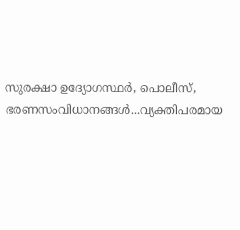സുരക്ഷാ ഉദ്യോഗസ്ഥര്‍, പൊലീസ്, ഭരണസംവിധാനങ്ങള്‍...വ്യക്തിപരമായ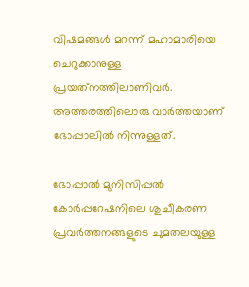വിഷമങ്ങള്‍ മറന്ന് മഹാമാരിയെ ചെറുക്കാനുള്ള പ്രയത്‌നത്തിലാണിവര്‍. അത്തരത്തിലൊരു വാര്‍ത്തയാണ് ഭോപ്പാലില്‍ നിന്നുള്ളത്.

ഭോപ്പാല്‍ മുനിസിപ്പല്‍ കോര്‍പ്പറേഷനിലെ ശുചീകരണ പ്രവര്‍ത്തനങ്ങളുടെ ചുമതലയുള്ള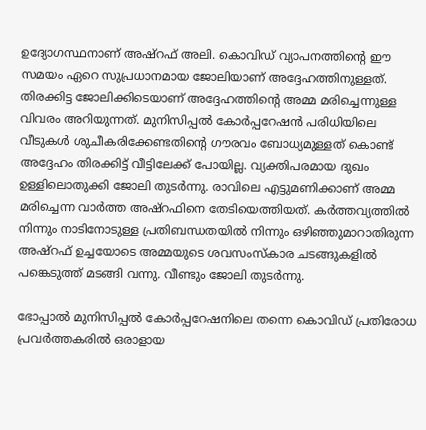ഉദ്യോഗസ്ഥനാണ് അഷ്‌റഫ് അലി. കൊവിഡ് വ്യാപനത്തിന്റെ ഈ സമയം ഏറെ സുപ്രധാനമായ ജോലിയാണ് അദ്ദേഹത്തിനുള്ളത്. തിരക്കിട്ട ജോലിക്കിടെയാണ് അദ്ദേഹത്തിന്റെ അമ്മ മരിച്ചെന്നുള്ള വിവരം അറിയുന്നത്. മുനിസിപ്പല്‍ കോര്‍പ്പറേഷന്‍ പരിധിയിലെ വീടുകള്‍ ശുചീകരിക്കേണ്ടതിന്റെ ഗൗരവം ബോധ്യമുള്ളത് കൊണ്ട് അദ്ദേഹം തിരക്കിട്ട് വീട്ടിലേക്ക് പോയില്ല. വ്യക്തിപരമായ ദുഖം ഉള്ളിലൊതുക്കി ജോലി തുടര്‍ന്നു. രാവിലെ എട്ടുമണിക്കാണ് അമ്മ മരിച്ചെന്ന വാര്‍ത്ത അഷ്‌റഫിനെ തേടിയെത്തിയത്. കര്‍ത്തവ്യത്തില്‍ നിന്നും നാടിനോടുള്ള പ്രതിബന്ധതയില്‍ നിന്നും ഒഴിഞ്ഞുമാറാതിരുന്ന അഷ്‌റഫ് ഉച്ചയോടെ അമ്മയുടെ ശവസംസ്‌കാര ചടങ്ങുകളില്‍ പങ്കെടുത്ത് മടങ്ങി വന്നു. വീണ്ടും ജോലി തുടര്‍ന്നു.

ഭോപ്പാല്‍ മുനിസിപ്പല്‍ കോര്‍പ്പറേഷനിലെ തന്നെ കൊവിഡ് പ്രതിരോധ പ്രവര്‍ത്തകരില്‍ ഒരാളായ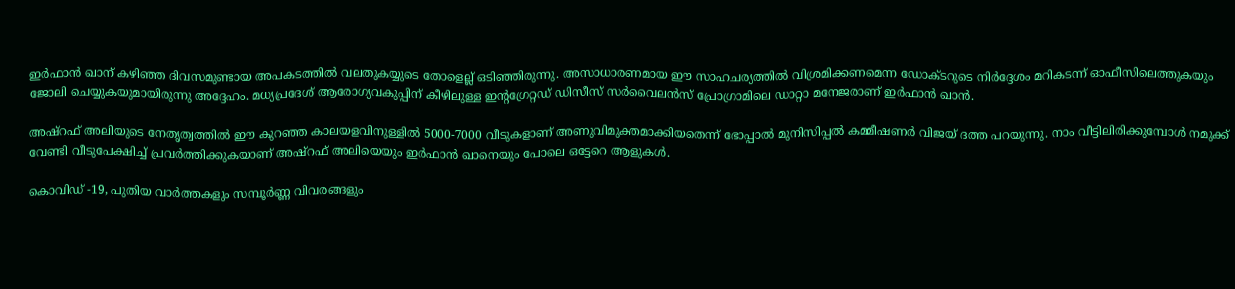ഇര്‍ഫാന്‍ ഖാന് കഴിഞ്ഞ ദിവസമുണ്ടായ അപകടത്തില്‍ വലതുകയ്യുടെ തോളെല്ല് ഒടിഞ്ഞിരുന്നു. അസാധാരണമായ ഈ സാഹചര്യത്തില്‍ വിശ്രമിക്കണമെന്ന ഡോക്ടറുടെ നിര്‍ദ്ദേശം മറികടന്ന് ഓഫീസിലെത്തുകയും ജോലി ചെയ്യുകയുമായിരുന്നു അദ്ദേഹം. മധ്യപ്രദേശ് ആരോഗ്യവകുപ്പിന് കീഴിലുള്ള ഇന്റഗ്രേറ്റഡ് ഡിസീസ് സര്‍വൈലന്‍സ് പ്രോഗ്രാമിലെ ഡാറ്റാ മനേജരാണ് ഇര്‍ഫാന്‍ ഖാന്‍.

അഷ്‌റഫ് അലിയുടെ നേതൃത്വത്തില്‍ ഈ കുറഞ്ഞ കാലയളവിനുള്ളില്‍ 5000-7000 വീടുകളാണ് അണുവിമുക്തമാക്കിയതെന്ന് ഭോപ്പാല്‍ മുനിസിപ്പല്‍ കമ്മീഷണര്‍ വിജയ് ദത്ത പറയുന്നു. നാം വീട്ടിലിരിക്കുമ്പോള്‍ നമുക്ക് വേണ്ടി വീടുപേക്ഷിച്ച് പ്രവര്‍ത്തിക്കുകയാണ് അഷ്‌റഫ് അലിയെയും ഇര്‍ഫാന്‍ ഖാനെയും പോലെ ഒട്ടേറെ ആളുകള്‍.

കൊവിഡ് -19, പുതിയ വാര്‍ത്തകളും സമ്പൂര്‍ണ്ണ വിവരങ്ങളും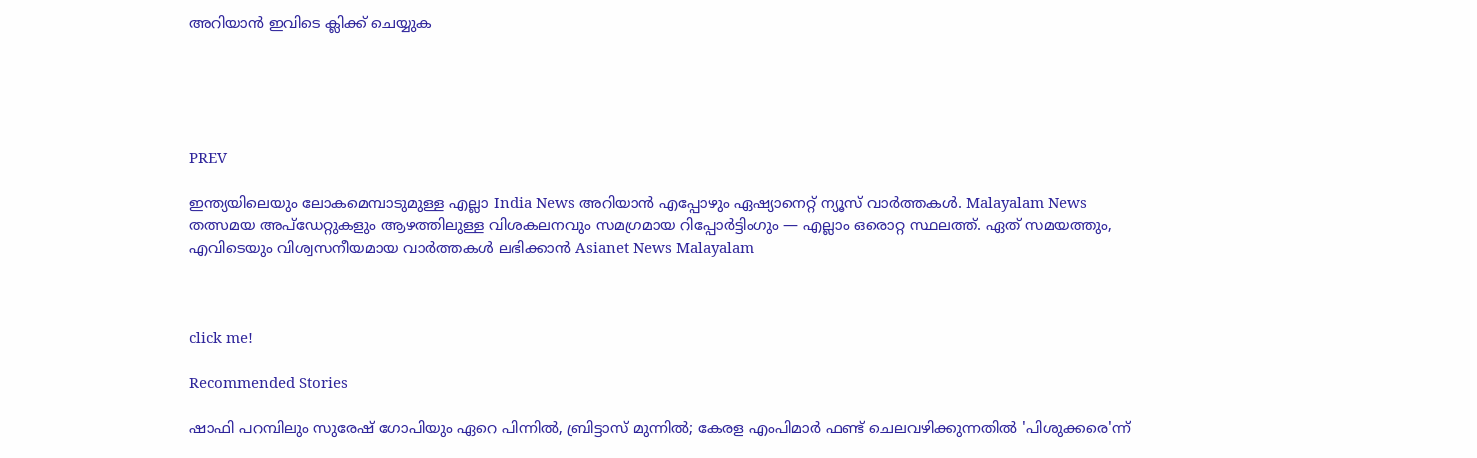അറിയാന്‍ ഇവിടെ ക്ലിക്ക് ചെയ്യുക





PREV

ഇന്ത്യയിലെയും ലോകമെമ്പാടുമുള്ള എല്ലാ India News അറിയാൻ എപ്പോഴും ഏഷ്യാനെറ്റ് ന്യൂസ് വാർത്തകൾ. Malayalam News   തത്സമയ അപ്‌ഡേറ്റുകളും ആഴത്തിലുള്ള വിശകലനവും സമഗ്രമായ റിപ്പോർട്ടിംഗും — എല്ലാം ഒരൊറ്റ സ്ഥലത്ത്. ഏത് സമയത്തും, എവിടെയും വിശ്വസനീയമായ വാർത്തകൾ ലഭിക്കാൻ Asianet News Malayalam



click me!

Recommended Stories

ഷാഫി പറമ്പിലും സുരേഷ് ഗോപിയും ഏറെ പിന്നില്‍, ബ്രിട്ടാസ് മുന്നില്‍; കേരള എംപിമാര്‍ ഫണ്ട് ചെലവഴിക്കുന്നതില്‍ 'പിശുക്കരെ'ന്ന്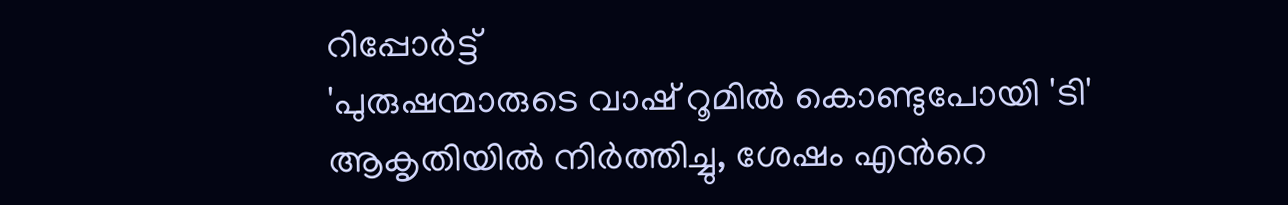റിപ്പോര്‍ട്ട്
'പുരുഷന്മാരുടെ വാഷ് റൂമില്‍ കൊണ്ടുപോയി 'ടി' ആകൃതിയില്‍ നിര്‍ത്തിച്ചു, ശേഷം എന്‍റെ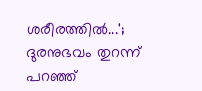ശരീരത്തില്‍...'; ദുരനുഭവം തുറന്ന് പറഞ്ഞ്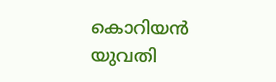കൊറിയന്‍ യുവതി